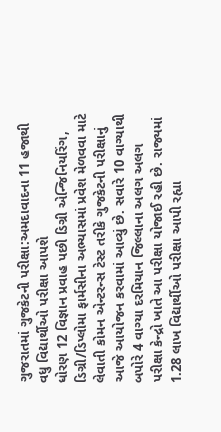ગુજરાતમાં ગુજકેટની પરીક્ષા:અમદાવાદના 11 હજાથી વધુ વિદ્યાર્થીઓ પરીક્ષા આપશે
ધોરણ 12 વિજ્ઞાન પ્રવાહ પછી ડિગ્રી એન્જિનિયરિંગ, ડિગ્રી/ડિપ્લોમા ફાર્મસીના અભ્યાસમાં પ્રવેશ મેળવવા માટે લેવાતી કોમન એન્ટરન્સ ટેસ્ટ તરીકે ગુજકેટની પરીક્ષાનું આજે આયોજન કરવામાં આવ્યું છે. સવારે 10 વાગ્યાથી બપોરે 4 વાગ્યા દરમિયાન જિલ્લાના અલગ અલગ પરીક્ષા કેન્દ્રો ખાતે આ પરીક્ષા યોજાઈ રહી છે. રાજ્યમાં 1.28 લાખ વિદ્યાર્થીઓ પરીક્ષા આપી રહ્યા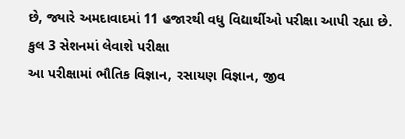છે, જ્યારે અમદાવાદમાં 11 હજારથી વધુ વિદ્યાર્થીઓ પરીક્ષા આપી રહ્યા છે.
કુલ 3 સેશનમાં લેવાશે પરીક્ષા
આ પરીક્ષામાં ભૌતિક વિજ્ઞાન, રસાયણ વિજ્ઞાન, જીવ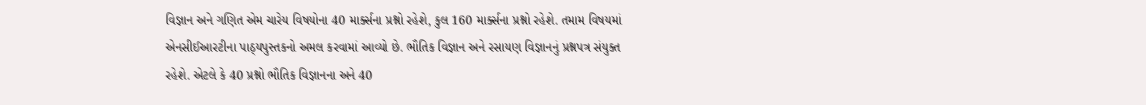વિજ્ઞાન અને ગણિત એમ ચારેય વિષયોના 40 માર્ક્સના પ્રશ્નો રહેશે, કુલ 160 માર્ક્સના પ્રશ્નો રહેશે. તમામ વિષયમાં એનસીઈઆરટીના પાઠ્યપુસ્તકનો અમલ કરવામાં આવ્યો છે. ભૌતિક વિજ્ઞાન અને રસાયણ વિજ્ઞાનનું પ્રશ્નપત્ર સંયુક્ત રહેશે. એટલે કે 40 પ્રશ્નો ભૌતિક વિજ્ઞાનના અને 40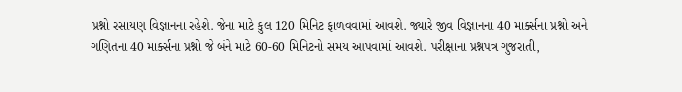પ્રશ્નો રસાયણ વિજ્ઞાનના રહેશે. જેના માટે કુલ 120 મિનિટ ફાળવવામાં આવશે. જ્યારે જીવ વિજ્ઞાનના 40 માર્ક્સના પ્રશ્નો અને ગણિતના 40 માર્ક્સના પ્રશ્નો જે બંને માટે 60-60 મિનિટનો સમય આપવામાં આવશે. પરીક્ષાના પ્રશ્નપત્ર ગુજરાતી,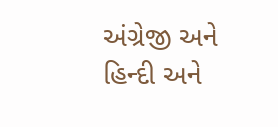અંગ્રેજી અને હિન્દી અને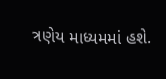ત્રણેય માધ્યમમાં હશે.